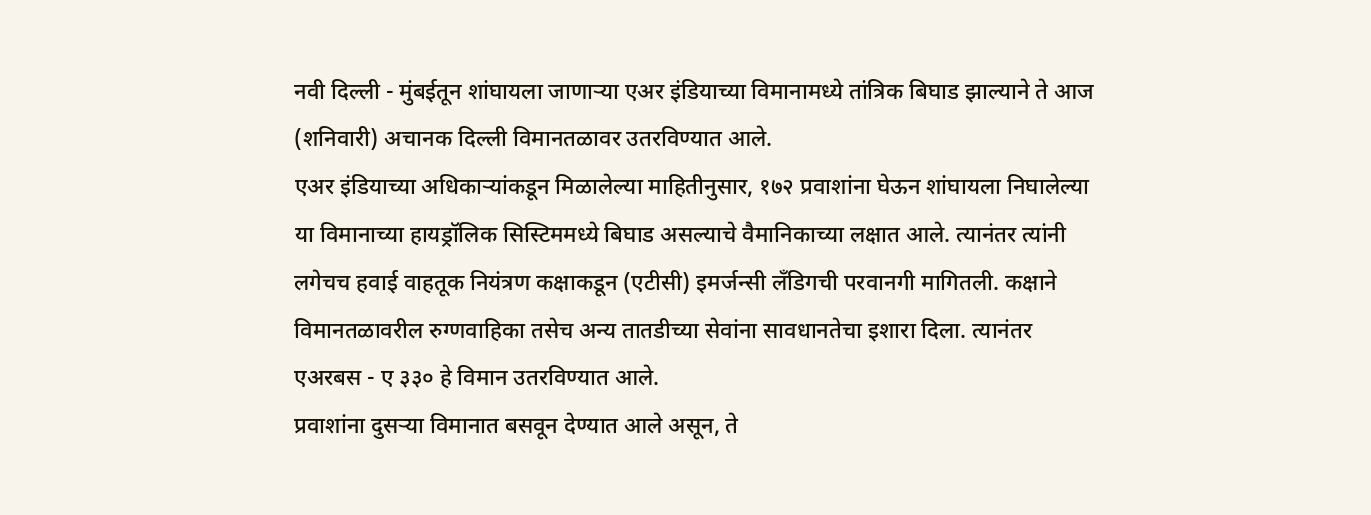नवी दिल्ली - मुंबईतून शांघायला जाणाऱ्या एअर इंडियाच्या विमानामध्ये तांत्रिक बिघाड झाल्याने ते आज (शनिवारी) अचानक दिल्ली विमानतळावर उतरविण्यात आले.
एअर इंडियाच्या अधिकाऱ्यांकडून मिळालेल्या माहितीनुसार, १७२ प्रवाशांना घेऊन शांघायला निघालेल्या या विमानाच्या हायड्रॉलिक सिस्टिममध्ये बिघाड असल्याचे वैमानिकाच्या लक्षात आले. त्यानंतर त्यांनी लगेचच हवाई वाहतूक नियंत्रण कक्षाकडून (एटीसी) इमर्जन्सी लॅंडिगची परवानगी मागितली. कक्षाने विमानतळावरील रुग्णवाहिका तसेच अन्य तातडीच्या सेवांना सावधानतेचा इशारा दिला. त्यानंतर एअरबस - ए ३३० हे विमान उतरविण्यात आले.
प्रवाशांना दुसऱ्या विमानात बसवून देण्यात आले असून, ते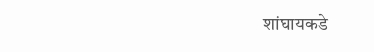शांघायकडे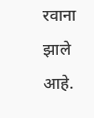रवाना झाले आहे.